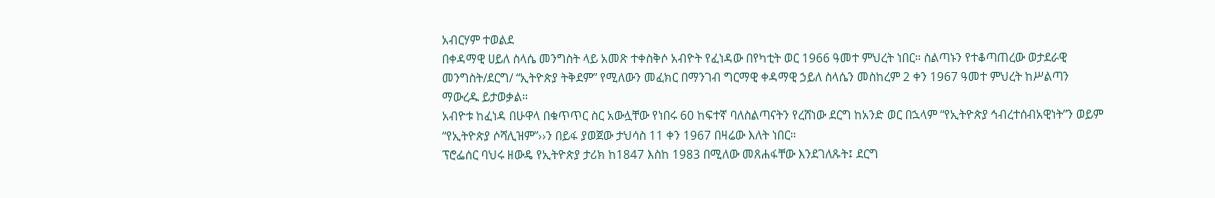አብርሃም ተወልደ
በቀዳማዊ ሀይለ ስላሴ መንግስት ላይ አመጽ ተቀስቅሶ አብዮት የፈነዳው በየካቲት ወር 1966 ዓመተ ምህረት ነበር። ስልጣኑን የተቆጣጠረው ወታደራዊ መንግስት/ደርግ/ “ኢትዮጵያ ትቅደም” የሚለውን መፈክር በማንገብ ግርማዊ ቀዳማዊ ኃይለ ስላሴን መስከረም 2 ቀን 1967 ዓመተ ምህረት ከሥልጣን ማውረዱ ይታወቃል።
አብዮቱ ከፈነዳ በሁዋላ በቁጥጥር ስር አውሏቸው የነበሩ 60 ከፍተኛ ባለስልጣናትን የረሸነው ደርግ ከአንድ ወር በኋላም “የኢትዮጵያ ኅብረተሰብአዊነት”ን ወይም “የኢትዮጵያ ሶሻሊዝም”››ን በይፋ ያወጀው ታህሳስ 11 ቀን 1967 በዛሬው እለት ነበር።
ፕሮፌሰር ባህሩ ዘውዴ የኢትዮጵያ ታሪክ ከ1847 እስከ 1983 በሚለው መጸሐፋቸው እንደገለጹት፤ ደርግ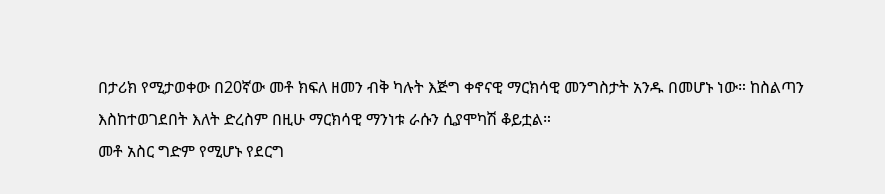በታሪክ የሚታወቀው በ20ኛው መቶ ክፍለ ዘመን ብቅ ካሉት እጅግ ቀኖናዊ ማርክሳዊ መንግስታት አንዱ በመሆኑ ነው። ከስልጣን እስከተወገደበት እለት ድረስም በዚሁ ማርክሳዊ ማንነቱ ራሱን ሲያሞካሽ ቆይቷል።
መቶ አስር ግድም የሚሆኑ የደርግ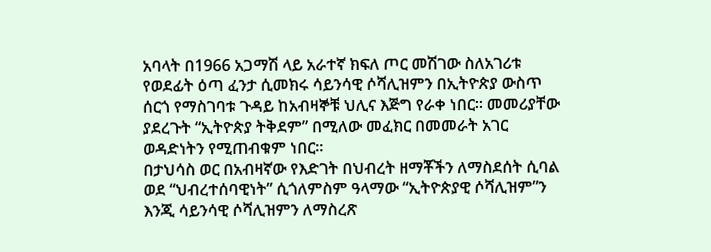አባላት በ1966 አጋማሽ ላይ አራተኛ ክፍለ ጦር መሽገው ስለአገሪቱ የወደፊት ዕጣ ፈንታ ሲመክሩ ሳይንሳዊ ሶሻሊዝምን በኢትዮጵያ ውስጥ ሰርጎ የማስገባቱ ጉዳይ ከአብዛኞቹ ህሊና እጅግ የራቀ ነበር። መመሪያቸው ያደረጉት “ኢትዮጵያ ትቅደም” በሚለው መፈክር በመመራት አገር ወዳድነትን የሚጠብቁም ነበር።
በታህሳስ ወር በአብዛኛው የእድገት በህብረት ዘማቾችን ለማስደሰት ሲባል ወደ “ህብረተሰባዊነት” ሲጎለምስም ዓላማው “ኢትዮጵያዊ ሶሻሊዝም”ን እንጂ ሳይንሳዊ ሶሻሊዝምን ለማስረጽ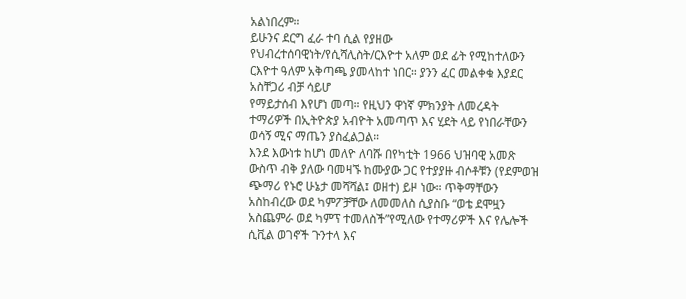አልነበረም።
ይሁንና ደርግ ፈራ ተባ ሲል የያዘው የህብረተሰባዊነት/የሲሻሊስት/ርእዮተ አለም ወደ ፊት የሚከተለውን ርእዮተ ዓለም አቅጣጫ ያመላከተ ነበር። ያንን ፈር መልቀቁ እያደር አስቸጋሪ ብቻ ሳይሆ
የማይታሰብ እየሆነ መጣ። የዚህን ዋነኛ ምክንያት ለመረዳት ተማሪዎች በኢትዮጵያ አብዮት አመጣጥ እና ሂደት ላይ የነበራቸውን ወሳኝ ሚና ማጤን ያስፈልጋል።
እንደ እውነቱ ከሆነ መለዮ ለባሹ በየካቲት 1966 ህዝባዊ አመጽ ውስጥ ብቅ ያለው ባመዛኙ ከሙያው ጋር የተያያዙ ብሶቶቹን (የደምወዝ ጭማሪ የኑሮ ሁኔታ መሻሻል፤ ወዘተ) ይዞ ነው። ጥቅማቸውን አስከብረው ወደ ካምፖቻቸው ለመመለስ ሲያስቡ “ወቴ ደሞዟን አስጨምራ ወደ ካምፕ ተመለስች”የሚለው የተማሪዎች እና የሌሎች ሲቪል ወገኖች ጉንተላ እና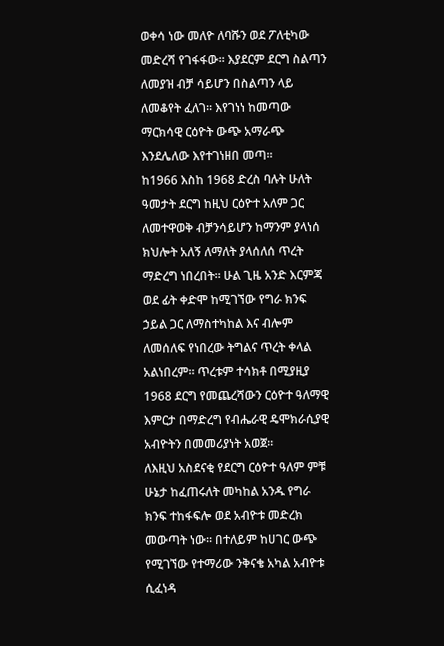ወቀሳ ነው መለዮ ለባሹን ወደ ፖለቲካው መድረሻ የገፋፋው። እያደርም ደርግ ስልጣን ለመያዝ ብቻ ሳይሆን በስልጣን ላይ ለመቆየት ፈለገ። እየገነነ ከመጣው ማርክሳዊ ርዕዮት ውጭ አማራጭ እንደሌለው እየተገነዘበ መጣ።
ከ1966 እስከ 1968 ድረስ ባሉት ሁለት ዓመታት ደርግ ከዚህ ርዕዮተ አለም ጋር ለመተዋወቅ ብቻንሳይሆን ከማንም ያላነሰ ክህሎት አለኝ ለማለት ያላሰለሰ ጥረት ማድረግ ነበረበት። ሁል ጊዜ አንድ እርምጃ ወደ ፊት ቀድሞ ከሚገኘው የግራ ክንፍ ኃይል ጋር ለማስተካከል እና ብሎም ለመሰለፍ የነበረው ትግልና ጥረት ቀላል አልነበረም። ጥረቱም ተሳክቶ በሚያዚያ 1968 ደርግ የመጨረሻውን ርዕዮተ ዓለማዊ እምርታ በማድረግ የብሔራዊ ዴሞክራሲያዊ አብዮትን በመመሪያነት አወጀ።
ለእዚህ አስደናቂ የደርግ ርዕዮተ ዓለም ምቹ ሁኔታ ከፈጠሩለት መካከል አንዱ የግራ ክንፍ ተከፋፍሎ ወደ አብዮቱ መድረክ መውጣት ነው። በተለይም ከሀገር ውጭ የሚገኘው የተማሪው ንቅናቄ አካል አብዮቱ ሲፈነዳ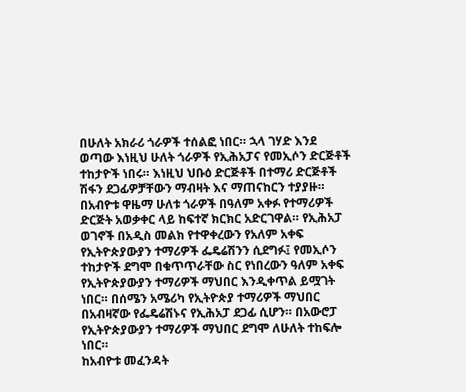በሁለት አክራሪ ጎራዎች ተሰልፎ ነበር። ኋላ ገሃድ እንደ ወጣው እነዚህ ሁለት ጎራዎች የኢሕአፓና የመኢሶን ድርጅቶች ተከታዮች ነበሩ። እነዚህ ህቡዕ ድርጅቶች በተማሪ ድርጅቶች ሽፋን ደጋፊዎቻቸውን ማብዛት እና ማጠናከርን ተያያዙ።
በአብዮቱ ዋዜማ ሁለቱ ጎራዎች በዓለም አቀፉ የተማሪዎች ድርጅት አወቃቀር ላይ ከፍተኛ ክርክር አድርገዋል። የኢሕአፓ ወገኖች በአዲስ መልክ የተዋቀረውን የአለም አቀፍ የኢትዮጵያውያን ተማሪዎች ፌዴሬሽንን ሲደግፉ፤ የመኢሶን ተከታዮች ደግሞ በቁጥጥራቸው ስር የነበረውን ዓለም አቀፍ የኢትዮጵያውያን ተማሪዎች ማህበር እንዲቀጥል ይሟገት ነበር። በሰሜን አሜሪካ የኢትዮጵያ ተማሪዎች ማህበር በአብዛኛው የፌዴሬሽኑና የኢሕአፓ ደጋፊ ሲሆን። በአውሮፓ የኢትዮጵያውያን ተማሪዎች ማህበር ደግሞ ለሁለት ተከፍሎ ነበር።
ከአብዮቱ መፈንዳት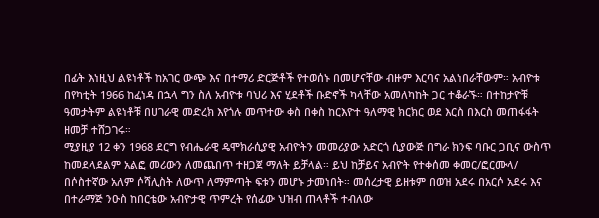በፊት እነዚህ ልዩነቶች ከአገር ውጭ እና በተማሪ ድርጅቶች የተወሰኑ በመሆናቸው ብዙም እርባና አልነበራቸውም። አብዮቱ በየካቲት 1966 ከፈነዳ በኋላ ግን ስለ አብዮቱ ባህሪ እና ሂደቶች ቡድኖች ካላቸው አመለካከት ጋር ተቆራኙ። በተከታዮቹ ዓመታትም ልዩነቶቹ በሀገራዊ መድረክ እየጎሉ መጥተው ቀስ በቀስ ከርእዮተ ዓለማዊ ክርክር ወደ እርስ በእርስ መጠፋፋት ዘመቻ ተሸጋገሩ።
ሚያዚያ 12 ቀን 1968 ደርግ የብሔራዊ ዴሞክራሲያዊ አብዮትን መመሪያው አድርጎ ሲያውጅ በግራ ክንፍ ባቡር ጋቢና ውስጥ ከመደላደልም አልፎ መሪውን ለመጨበጥ ተዘጋጀ ማለት ይቻላል። ይህ ከቻይና አብዮት የተቀሰመ ቀመር/ፎርሙላ/ በሶስተኛው አለም ሶሻሊስት ለውጥ ለማምጣት ፍቱን መሆኑ ታመነበት። መሰረታዊ ይዘቱም በወዝ አደሩ በአርሶ አደሩ እና በተራማጅ ንዑስ ከበርቴው አብዮታዊ ጥምረት የሰፊው ህዝብ ጠላቶች ተብለው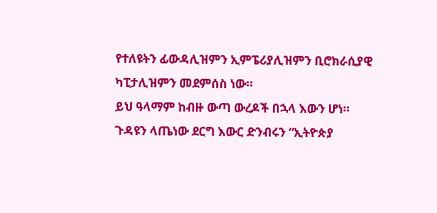የተለዩትን ፊውዳሊዝምን ኢምፔሪያሊዝምን ቢሮክራሲያዊ ካፒታሊዝምን መደምሰስ ነው።
ይህ ዓላማም ከብዙ ውጣ ውረዶች በኋላ እውን ሆነ። ጉዳዩን ላጤነው ደርግ እውር ድንብሩን “ኢትዮጵያ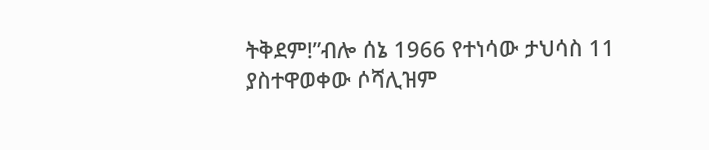ትቅደም!”ብሎ ሰኔ 1966 የተነሳው ታህሳስ 11 ያስተዋወቀው ሶሻሊዝም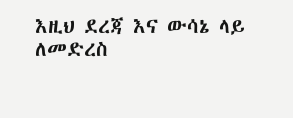እዚህ ደረጃ እና ውሳኔ ላይ ለመድረስ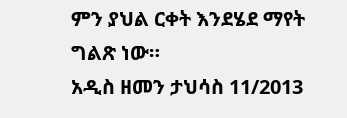ምን ያህል ርቀት እንደሄደ ማየት ግልጽ ነው።
አዲስ ዘመን ታህሳስ 11/2013